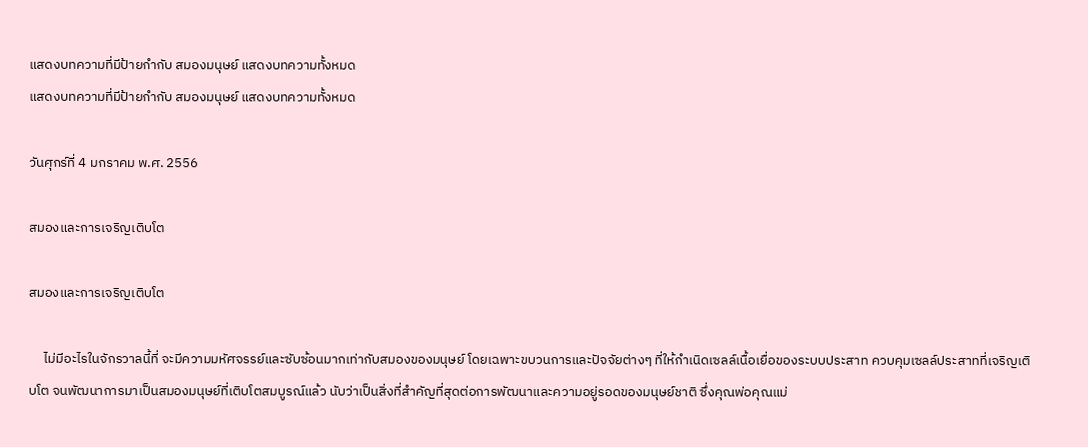แสดงบทความที่มีป้ายกำกับ สมองมนุษย์ แสดงบทความทั้งหมด
แสดงบทความที่มีป้ายกำกับ สมองมนุษย์ แสดงบทความทั้งหมด

วันศุกร์ที่ 4 มกราคม พ.ศ. 2556

สมองและการเจริญเติบโต

สมองและการเจริญเติบโต

     ไม่มีอะไรในจักรวาลนี้ที่ จะมีความมหัศจรรย์และซับซ้อนมากเท่ากับสมองของมนุษย์ โดยเฉพาะขบวนการและปัจจัยต่างๆ ที่ให้กำเนิดเซลล์เนื้อเยื่อของระบบประสาท ควบคุมเซลล์ประสาทที่เจริญเติบโต จนพัฒนาการมาเป็นสมองมนุษย์ที่เติบโตสมบูรณ์แล้ว นับว่าเป็นสิ่งที่สำคัญที่สุดต่อการพัฒนาและความอยู่รอดของมนุษย์ชาติ ซึ่งคุณพ่อคุณแม่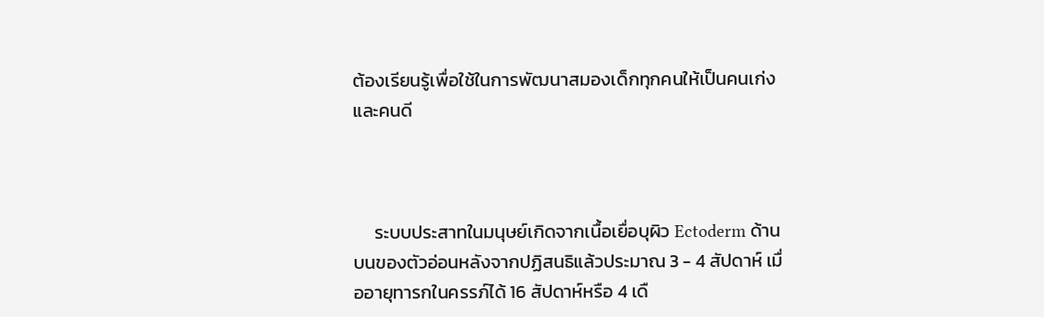ต้องเรียนรู้เพื่อใช้ในการพัฒนาสมองเด็กทุกคนให้เป็นคนเก่ง และคนดี



     ระบบประสาทในมนุษย์เกิดจากเนื้อเยื่อบุผิว Ectoderm ด้านบนของตัวอ่อนหลังจากปฏิสนธิแล้วประมาณ 3 - 4 สัปดาห์ เมื่ออายุทารกในครรภ์ได้ 16 สัปดาห์หรือ 4 เดื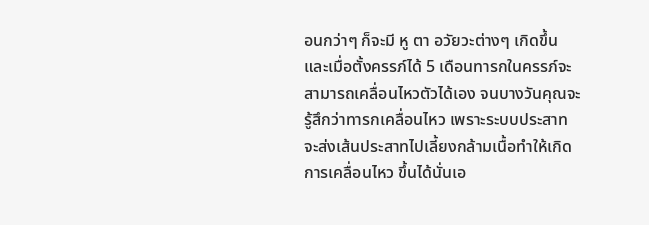อนกว่าๆ ก็จะมี หู ตา อวัยวะต่างๆ เกิดขึ้น และเมื่อตั้งครรภ์ได้ 5 เดือนทารกในครรภ์จะสามารถเคลื่อนไหวตัวได้เอง จนบางวันคุณจะรู้สึกว่าทารกเคลื่อนไหว เพราะระบบประสาทจะส่งเส้นประสาทไปเลี้ยงกล้ามเนื้อทำให้เกิดการเคลื่อนไหว ขึ้นได้นั่นเอ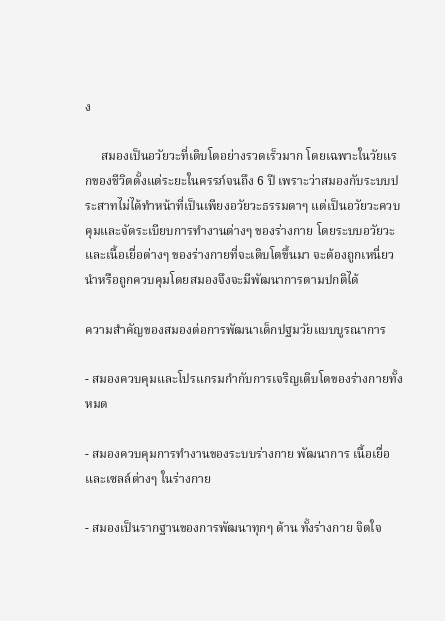ง

     สมองเป็นอวัยวะที่เติบโตอย่างรวดเร็วมาก โดยเฉพาะในวัยแรกของชีวิตตั้งแต่ระยะในครรภ์จนถึง 6 ปี เพราะว่าสมองกับระบบประสาทไม่ได้ทำหน้าที่เป็นเพียงอวัยวะธรรมดาๆ แต่เป็นอวัยวะควบคุมและจัดระเบียบการทำงานต่างๆ ของร่างกาย โดยระบบอวัยวะและเนื้อเยื่อต่างๆ ของร่างกายที่จะเติบโตขึ้นมา จะต้องถูกเหนี่ยวนำหรือถูกควบคุมโดยสมองจึงจะมีพัฒนาการตามปกติได้

ความสำคัญของสมองต่อการพัฒนาเด็กปฐมวัยแบบบูรณาการ

- สมองควบคุมและโปรแกรมกำกับการเจริญเติบโตของร่างกายทั้งหมด

- สมองควบคุมการทำงานของระบบร่างกาย พัฒนาการ เนื้อเยื่อ และเซลล์ต่างๆ ในร่างกาย

- สมองเป็นรากฐานของการพัฒนาทุกๆ ด้าน ทั้งร่างกาย จิตใจ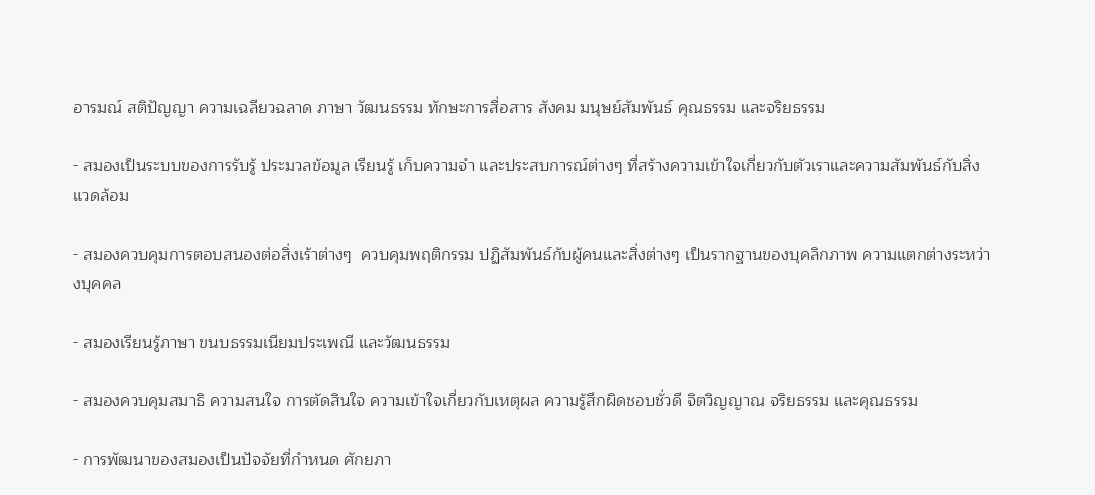อารมณ์ สติปัญญา ความเฉลียวฉลาด ภาษา วัฒนธรรม ทักษะการสื่อสาร สังคม มนุษย์สัมพันธ์ คุณธรรม และจริยธรรม

- สมองเป็นระบบของการรับรู้ ประมวลข้อมูล เรียนรู้ เก็บความจำ และประสบการณ์ต่างๆ ที่สร้างความเข้าใจเกี่ยวกับตัวเราและความสัมพันธ์กับสิ่งแวดล้อม

- สมองควบคุมการตอบสนองต่อสิ่งเร้าต่างๆ  ควบคุมพฤติกรรม ปฏิสัมพันธ์กับผู้คนและสิ่งต่างๆ เป็นรากฐานของบุคลิกภาพ ความแตกต่างระหว่างบุคคล

- สมองเรียนรู้ภาษา ขนบธรรมเนียมประเพณี และวัฒนธรรม

- สมองควบคุมสมาธิ ความสนใจ การตัดสินใจ ความเข้าใจเกี่ยวกับเหตุผล ความรู้สึกผิดชอบชั่วดี จิตวิญญาณ จริยธรรม และคุณธรรม

- การพัฒนาของสมองเป็นปัจจัยที่กำหนด ศักยภา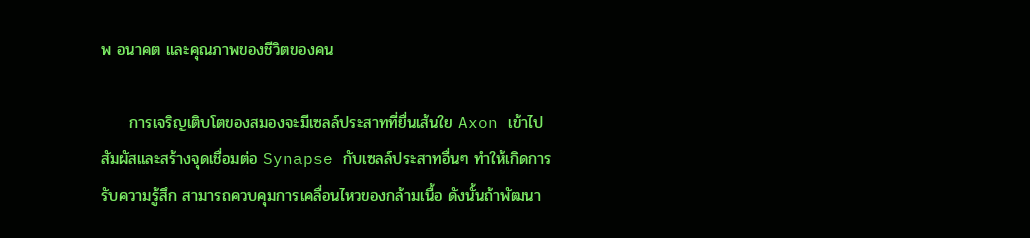พ อนาคต และคุณภาพของชีวิตของคน

     การเจริญเติบโตของสมองจะมีเซลล์ประสาทที่ยื่นเส้นใย Axon เข้าไปสัมผัสและสร้างจุดเชื่อมต่อ Synapse กับเซลล์ประสาทอื่นๆ ทำให้เกิดการรับความรู้สึก สามารถควบคุมการเคลื่อนไหวของกล้ามเนื้อ ดังนั้นถ้าพัฒนา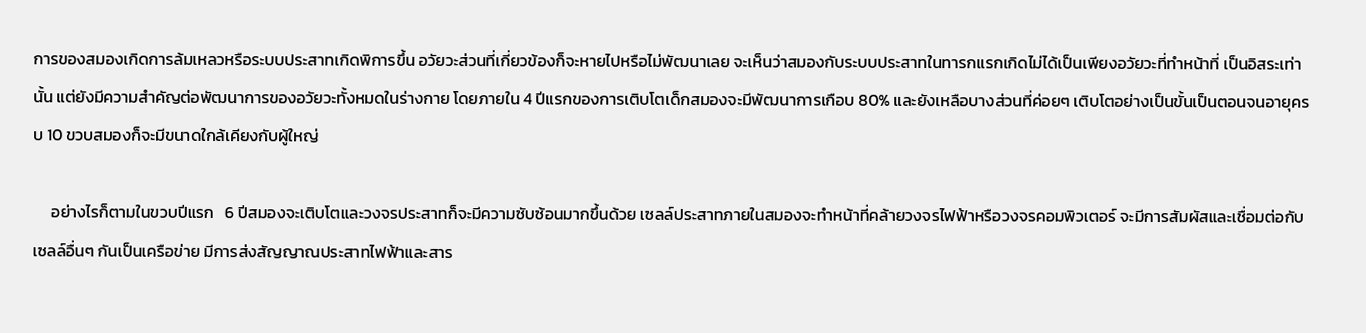การของสมองเกิดการล้มเหลวหรือระบบประสาทเกิดพิการขึ้น อวัยวะส่วนที่เกี่ยวข้องก็จะหายไปหรือไม่พัฒนาเลย จะเห็นว่าสมองกับระบบประสาทในทารกแรกเกิดไม่ได้เป็นเพียงอวัยวะที่ทำหน้าที่ เป็นอิสระเท่านั้น แต่ยังมีความสำคัญต่อพัฒนาการของอวัยวะทั้งหมดในร่างกาย โดยภายใน 4 ปีแรกของการเติบโตเด็กสมองจะมีพัฒนาการเกือบ 80% และยังเหลือบางส่วนที่ค่อยๆ เติบโตอย่างเป็นขั้นเป็นตอนจนอายุครบ 10 ขวบสมองก็จะมีขนาดใกล้เคียงกับผู้ใหญ่

     อย่างไรก็ตามในขวบปีแรก   6 ปีสมองจะเติบโตและวงจรประสาทก็จะมีความซับซ้อนมากขึ้นด้วย เซลล์ประสาทภายในสมองจะทำหน้าที่คล้ายวงจรไฟฟ้าหรือวงจรคอมพิวเตอร์ จะมีการสัมผัสและเชื่อมต่อกับเซลล์อื่นๆ กันเป็นเครือข่าย มีการส่งสัญญาณประสาทไฟฟ้าและสาร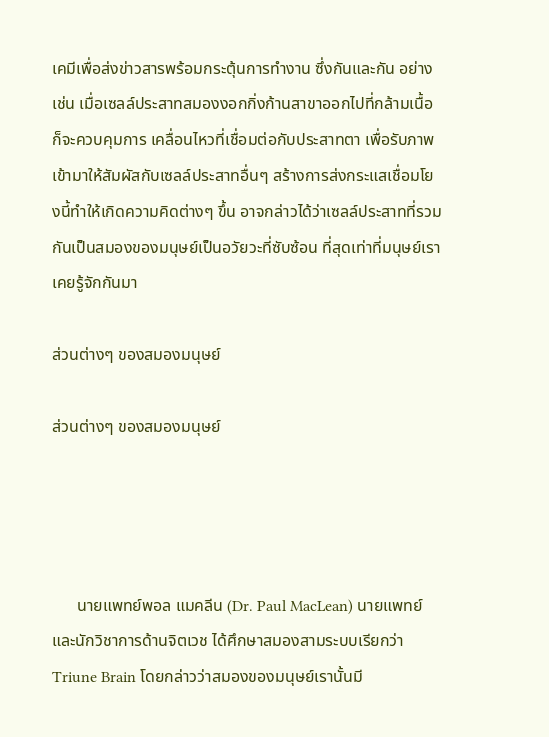เคมีเพื่อส่งข่าวสารพร้อมกระตุ้นการทำงาน ซึ่งกันและกัน อย่างเช่น เมื่อเซลล์ประสาทสมองงอกกิ่งก้านสาขาออกไปที่กล้ามเนื้อก็จะควบคุมการ เคลื่อนไหวที่เชื่อมต่อกับประสาทตา เพื่อรับภาพเข้ามาให้สัมผัสกับเซลล์ประสาทอื่นๆ สร้างการส่งกระแสเชื่อมโยงนี้ทำให้เกิดความคิดต่างๆ ขึ้น อาจกล่าวได้ว่าเซลล์ประสาทที่รวมกันเป็นสมองของมนุษย์เป็นอวัยวะที่ซับซ้อน ที่สุดเท่าที่มนุษย์เราเคยรู้จักกันมา

ส่วนต่างๆ ของสมองมนุษย์

ส่วนต่างๆ ของสมองมนุษย์




      นายแพทย์พอล แมคลีน (Dr. Paul MacLean) นายแพทย์และนักวิชาการด้านจิตเวช ได้ศึกษาสมองสามระบบเรียกว่า Triune Brain โดยกล่าวว่าสมองของมนุษย์เรานั้นมี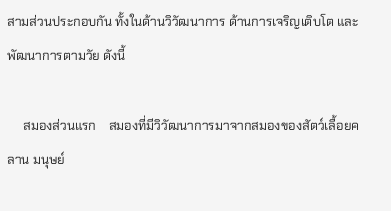สามส่วนประกอบกัน ทั้งในด้านวิวัฒนาการ ด้านการเจริญเติบโต และพัฒนาการตามวัย ดังนี้

     สมองส่วนแรก    สมองที่มีวิวัฒนาการมาจากสมองของสัตว์เลื้อยคลาน มนุษย์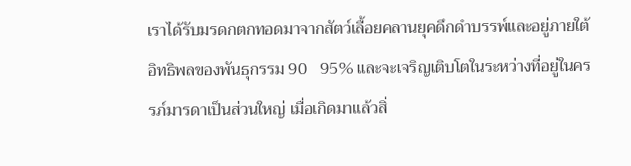เราได้รับมรดกตกทอดมาจากสัตว์เลื้อยคลานยุคดึกดำบรรพ์และอยู่ภายใต้ อิทธิพลของพันธุกรรม 90   95% และจะเจริญเติบโตในระหว่างที่อยู่ในครรภ์มารดาเป็นส่วนใหญ่ เมื่อเกิดมาแล้วสิ่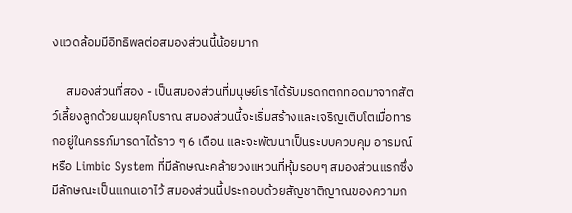งแวดล้อมมีอิทธิพลต่อสมองส่วนนี้น้อยมาก

     สมองส่วนที่สอง - เป็นสมองส่วนที่มนุษย์เราได้รับมรดกตกทอดมาจากสัตว์เลี้ยงลูกด้วยนมยุคโบราณ สมองส่วนนี้จะเริ่มสร้างและเจริญเติบโตเมื่อทารกอยู่ในครรภ์มารดาได้ราว ๆ 6 เดือน และจะพัฒนาเป็นระบบควบคุม อารมณ์ หรือ Limbic System ที่มีลักษณะคล้ายวงแหวนที่หุ้มรอบๆ สมองส่วนแรกซึ่งมีลักษณะเป็นแกนเอาไว้ สมองส่วนนี้ประกอบด้วยสัญชาติญาณของความก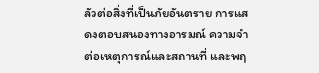ลัวต่อสิ่งที่เป็นภัยอันตราย การแสดงตอบสนองทางอารมณ์ ความจำต่อเหตุการณ์และสถานที่ และพฤ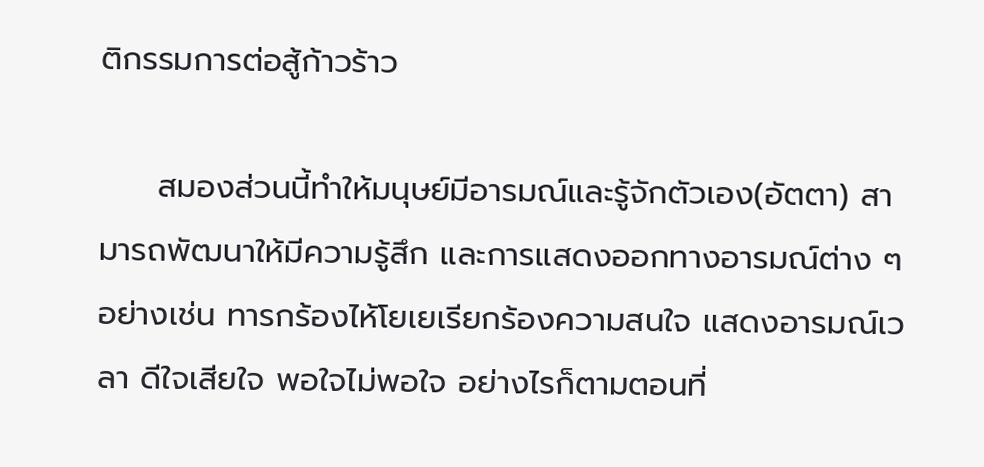ติกรรมการต่อสู้ก้าวร้าว

     สมองส่วนนี้ทำให้มนุษย์มีอารมณ์และรู้จักตัวเอง(อัตตา) สามารถพัฒนาให้มีความรู้สึก และการแสดงออกทางอารมณ์ต่าง ๆ อย่างเช่น ทารกร้องไห้โยเยเรียกร้องความสนใจ แสดงอารมณ์เวลา ดีใจเสียใจ พอใจไม่พอใจ อย่างไรก็ตามตอนที่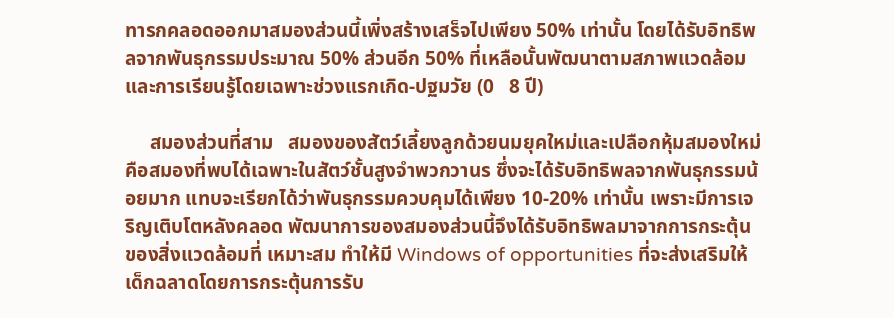ทารกคลอดออกมาสมองส่วนนี้เพิ่งสร้างเสร็จไปเพียง 50% เท่านั้น โดยได้รับอิทธิพลจากพันธุกรรมประมาณ 50% ส่วนอีก 50% ที่เหลือนั้นพัฒนาตามสภาพแวดล้อม และการเรียนรู้โดยเฉพาะช่วงแรกเกิด-ปฐมวัย (0   8 ปี)

     สมองส่วนที่สาม   สมองของสัตว์เลี้ยงลูกด้วยนมยุคใหม่และเปลือกหุ้มสมองใหม่ คือสมองที่พบได้เฉพาะในสัตว์ชั้นสูงจำพวกวานร ซึ่งจะได้รับอิทธิพลจากพันธุกรรมน้อยมาก แทบจะเรียกได้ว่าพันธุกรรมควบคุมได้เพียง 10-20% เท่านั้น เพราะมีการเจริญเติบโตหลังคลอด พัฒนาการของสมองส่วนนี้จึงได้รับอิทธิพลมาจากการกระตุ้นของสิ่งแวดล้อมที่ เหมาะสม ทำให้มี Windows of opportunities ที่จะส่งเสริมให้เด็กฉลาดโดยการกระตุ้นการรับ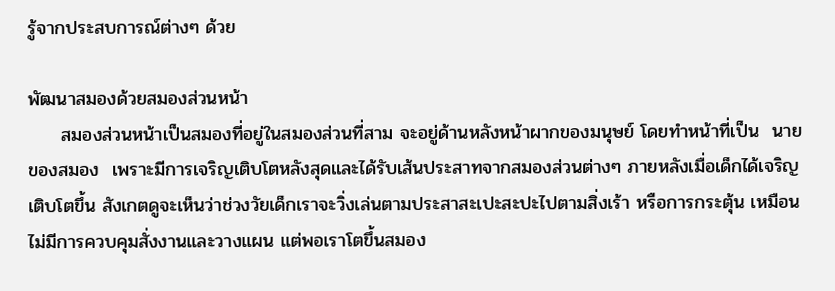รู้จากประสบการณ์ต่างๆ ด้วย

พัฒนาสมองด้วยสมองส่วนหน้า
     สมองส่วนหน้าเป็นสมองที่อยู่ในสมองส่วนที่สาม จะอยู่ด้านหลังหน้าผากของมนุษย์ โดยทำหน้าที่เป็น  นายของสมอง  เพราะมีการเจริญเติบโตหลังสุดและได้รับเส้นประสาทจากสมองส่วนต่างๆ ภายหลังเมื่อเด็กได้เจริญเติบโตขึ้น สังเกตดูจะเห็นว่าช่วงวัยเด็กเราจะวิ่งเล่นตามประสาสะเปะสะปะไปตามสิ่งเร้า หรือการกระตุ้น เหมือนไม่มีการควบคุมสั่งงานและวางแผน แต่พอเราโตขึ้นสมอง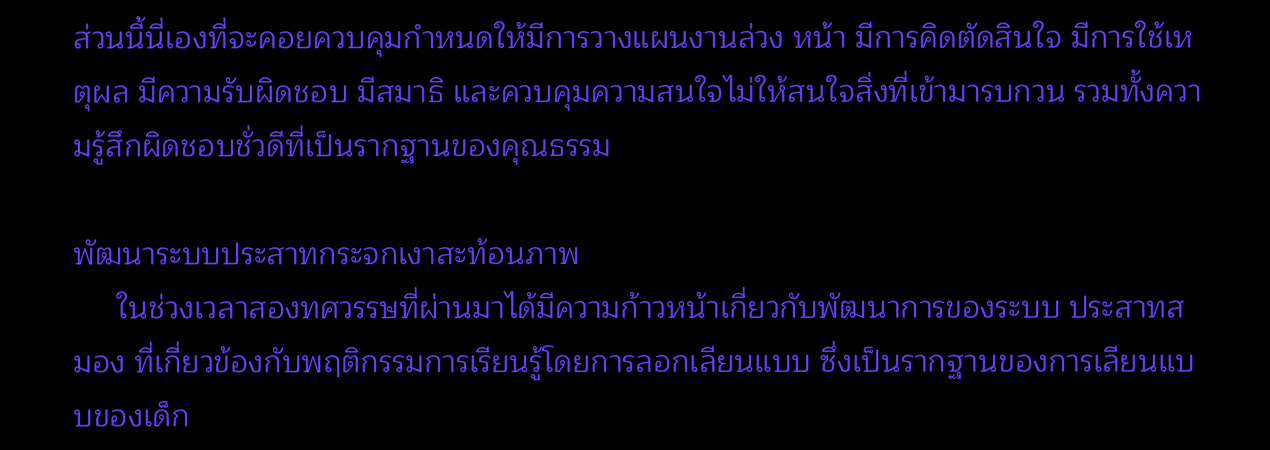ส่วนนี้นี่เองที่จะคอยควบคุมกำหนดให้มีการวางแผนงานล่วง หน้า มีการคิดตัดสินใจ มีการใช้เหตุผล มีความรับผิดชอบ มีสมาธิ และควบคุมความสนใจไม่ให้สนใจสิ่งที่เข้ามารบกวน รวมทั้งความรู้สึกผิดชอบชั่วดีที่เป็นรากฐานของคุณธรรม

พัฒนาระบบประสาทกระจกเงาสะท้อนภาพ
     ในช่วงเวลาสองทศวรรษที่ผ่านมาได้มีความก้าวหน้าเกี่ยวกับพัฒนาการของระบบ ประสาทสมอง ที่เกี่ยวข้องกับพฤติกรรมการเรียนรู้โดยการลอกเลียนแบบ ซึ่งเป็นรากฐานของการเลียนแบบของเด็ก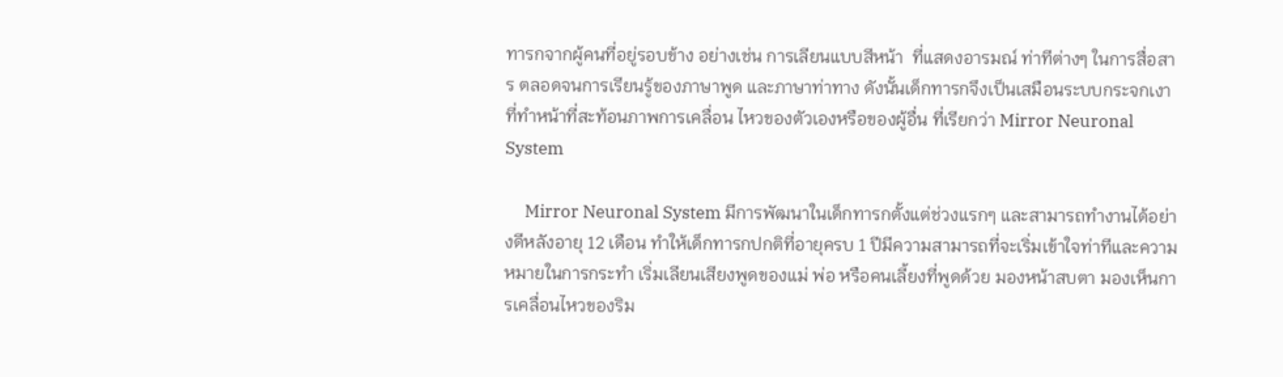ทารกจากผู้คนที่อยู่รอบข้าง อย่างเช่น การเลียนแบบสีหน้า  ที่แสดงอารมณ์ ท่าทีต่างๆ ในการสื่อสาร ตลอดจนการเรียนรู้ของภาษาพูด และภาษาท่าทาง ดังนั้นเด็กทารกจึงเป็นเสมือนระบบกระจกเงาที่ทำหน้าที่สะท้อนภาพการเคลื่อน ไหวของตัวเองหรือของผู้อื่น ที่เรียกว่า Mirror Neuronal System

     Mirror Neuronal System มีการพัฒนาในเด็กทารกตั้งแต่ช่วงแรกๆ และสามารถทำงานได้อย่างดีหลังอายุ 12 เดือน ทำให้เด็กทารกปกติที่อายุครบ 1 ปีมีความสามารถที่จะเริ่มเข้าใจท่าทีและความหมายในการกระทำ เริ่มเลียนเสียงพูดของแม่ พ่อ หรือคนเลี้ยงที่พูดด้วย มองหน้าสบตา มองเห็นการเคลื่อนไหวของริม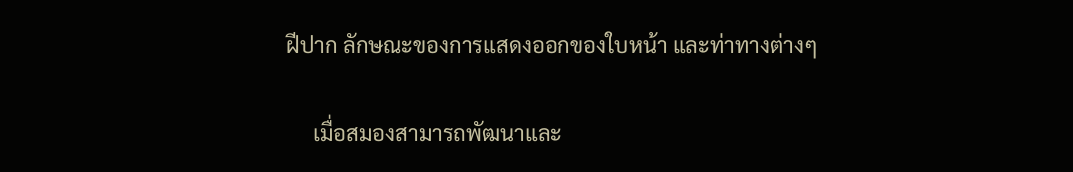ฝีปาก ลักษณะของการแสดงออกของใบหน้า และท่าทางต่างๆ

     เมื่อสมองสามารถพัฒนาและ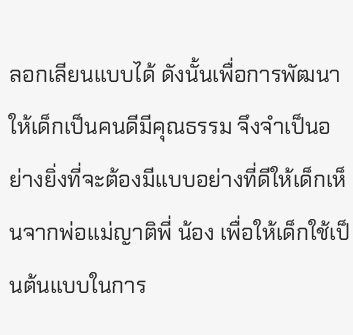ลอกเลียนแบบได้ ดังนั้นเพื่อการพัฒนาให้เด็กเป็นคนดีมีคุณธรรม จึงจำเป็นอย่างยิ่งที่จะต้องมีแบบอย่างที่ดีให้เด็กเห็นจากพ่อแม่ญาติพี่ น้อง เพื่อให้เด็กใช้เป็นต้นแบบในการ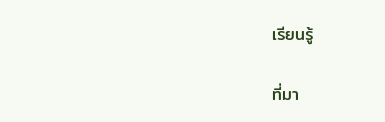เรียนรู้

ที่มา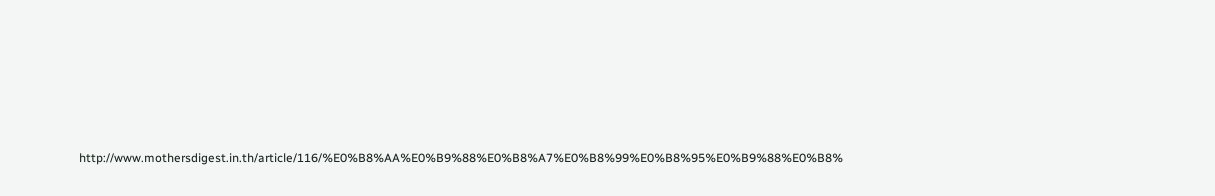http://www.mothersdigest.in.th/article/116/%E0%B8%AA%E0%B9%88%E0%B8%A7%E0%B8%99%E0%B8%95%E0%B9%88%E0%B8%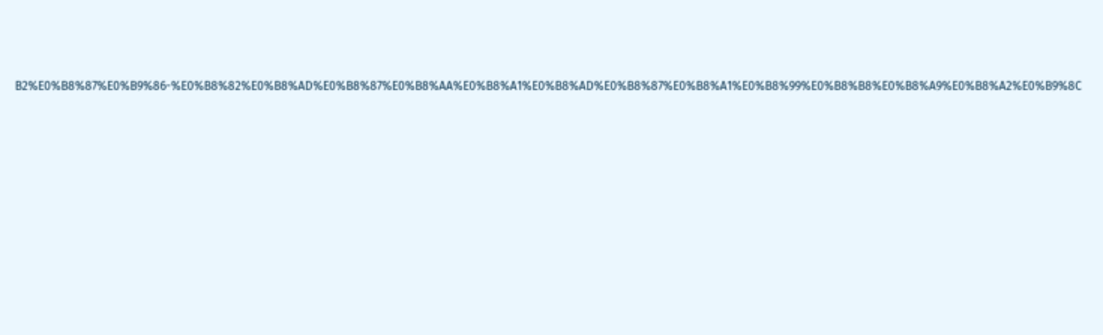B2%E0%B8%87%E0%B9%86-%E0%B8%82%E0%B8%AD%E0%B8%87%E0%B8%AA%E0%B8%A1%E0%B8%AD%E0%B8%87%E0%B8%A1%E0%B8%99%E0%B8%B8%E0%B8%A9%E0%B8%A2%E0%B9%8C